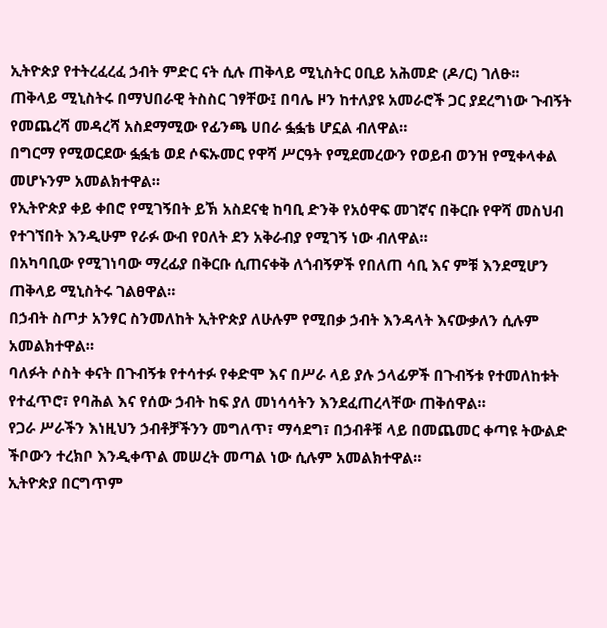ኢትዮጵያ የተትረፈረፈ ኃብት ምድር ናት ሲሉ ጠቅላይ ሚኒስትር ዐቢይ አሕመድ (ዶ/ር) ገለፁ፡፡
ጠቅላይ ሚኒስትሩ በማህበራዊ ትስስር ገፃቸው፤ በባሌ ዞን ከተለያዩ አመራሮች ጋር ያደረግነው ጉብኝት የመጨረሻ መዳረሻ አስደማሚው የፊንጫ ሀበራ ፏፏቴ ሆኗል ብለዋል።
በግርማ የሚወርደው ፏፏቴ ወደ ሶፍኡመር የዋሻ ሥርዓት የሚደመረውን የወይብ ወንዝ የሚቀላቀል መሆኑንም አመልክተዋል።
የኢትዮጵያ ቀይ ቀበሮ የሚገኝበት ይኽ አስደናቂ ከባቢ ድንቅ የአዕዋፍ መገኛና በቅርቡ የዋሻ መስህብ የተገኘበት እንዲሁም የራፉ ውብ የዐለት ደን አቅራብያ የሚገኝ ነው ብለዋል።
በአካባቢው የሚገነባው ማረፊያ በቅርቡ ሲጠናቀቅ ለጎብኝዎች የበለጠ ሳቢ እና ምቹ እንደሚሆን ጠቅላይ ሚኒስትሩ ገልፀዋል።
በኃብት ስጦታ አንፃር ስንመለከት ኢትዮጵያ ለሁሉም የሚበቃ ኃብት እንዳላት እናውቃለን ሲሉም አመልክተዋል።
ባለፉት ሶስት ቀናት በጉብኝቱ የተሳተፉ የቀድሞ እና በሥራ ላይ ያሉ ኃላፊዎች በጉብኝቱ የተመለከቱት የተፈጥሮ፣ የባሕል እና የሰው ኃብት ከፍ ያለ መነሳሳትን እንደፈጠረላቸው ጠቅሰዋል።
የጋራ ሥራችን እነዚህን ኃብቶቻችንን መግለጥ፣ ማሳደግ፣ በኃብቶቹ ላይ በመጨመር ቀጣዩ ትውልድ ችቦውን ተረክቦ እንዲቀጥል መሠረት መጣል ነው ሲሉም አመልክተዋል።
ኢትዮጵያ በርግጥም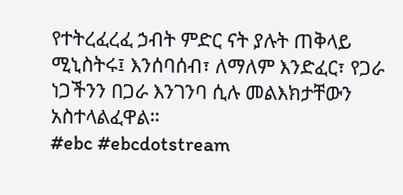የተትረፈረፈ ኃብት ምድር ናት ያሉት ጠቅላይ ሚኒስትሩ፤ እንሰባሰብ፣ ለማለም እንድፈር፣ የጋራ ነጋችንን በጋራ እንገንባ ሲሉ መልእክታቸውን አስተላልፈዋል።
#ebc #ebcdotstream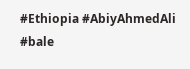#Ethiopia #AbiyAhmedAli #bale